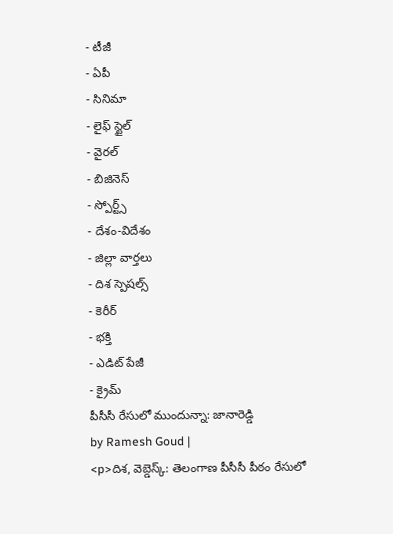- టీజీ
- ఏపీ
- సినిమా
- లైఫ్ స్టైల్
- వైరల్
- బిజినెస్
- స్పోర్ట్స్
- దేశం-విదేశం
- జిల్లా వార్తలు
- దిశ స్పెషల్స్
- కెరీర్
- భక్తి
- ఎడిట్ పేజీ
- క్రైమ్
పీసీసీ రేసులో ముందున్నా: జానారెడ్డి
by Ramesh Goud |
<p>దిశ, వెబ్డెస్క్: తెలంగాణ పీసీసీ పీఠం రేసులో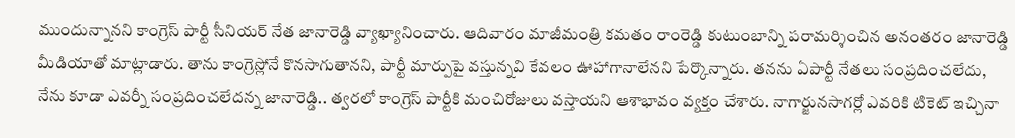ముందున్నానని కాంగ్రెస్ పార్టీ సీనియర్ నేత జానారెడ్డి వ్యాఖ్యానించారు. ఆదివారం మాజీమంత్రి కమతం రాంరెడ్డి కుటుంబాన్ని పరామర్శించిన అనంతరం జానారెడ్డి మీడియాతో మాట్లాడారు. తాను కాంగ్రెస్లోనే కొనసాగుతానని, పార్టీ మార్పుపై వస్తున్నవి కేవలం ఊహాగానాలేనని పేర్కొన్నారు. తనను ఏపార్టీ నేతలు సంప్రదించలేదు, నేను కూడా ఎవర్నీ సంప్రదించలేదన్న జానారెడ్డి.. త్వరలో కాంగ్రెస్ పార్టీకి మంచిరోజులు వస్తాయని ఆశాభావం వ్యక్తం చేశారు. నాగార్జునసాగర్లో ఎవరికి టికెట్ ఇచ్చినా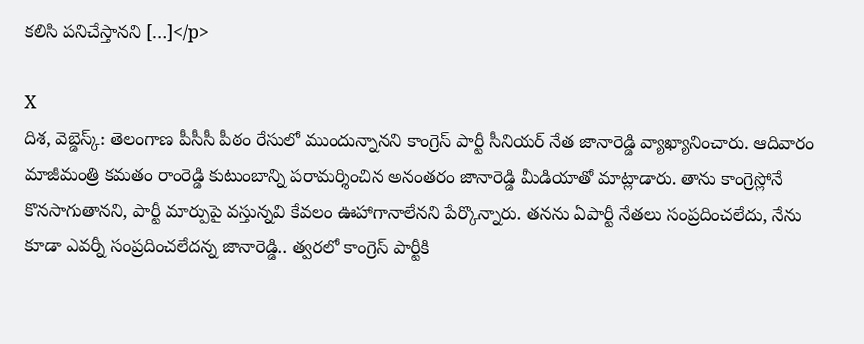కలిసి పనిచేస్తానని […]</p>

X
దిశ, వెబ్డెస్క్: తెలంగాణ పీసీసీ పీఠం రేసులో ముందున్నానని కాంగ్రెస్ పార్టీ సీనియర్ నేత జానారెడ్డి వ్యాఖ్యానించారు. ఆదివారం మాజీమంత్రి కమతం రాంరెడ్డి కుటుంబాన్ని పరామర్శించిన అనంతరం జానారెడ్డి మీడియాతో మాట్లాడారు. తాను కాంగ్రెస్లోనే కొనసాగుతానని, పార్టీ మార్పుపై వస్తున్నవి కేవలం ఊహాగానాలేనని పేర్కొన్నారు. తనను ఏపార్టీ నేతలు సంప్రదించలేదు, నేను కూడా ఎవర్నీ సంప్రదించలేదన్న జానారెడ్డి.. త్వరలో కాంగ్రెస్ పార్టీకి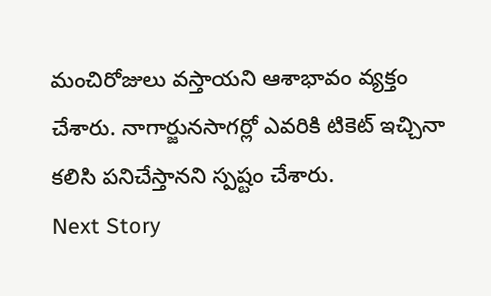మంచిరోజులు వస్తాయని ఆశాభావం వ్యక్తం చేశారు. నాగార్జునసాగర్లో ఎవరికి టికెట్ ఇచ్చినా కలిసి పనిచేస్తానని స్పష్టం చేశారు.
Next Story